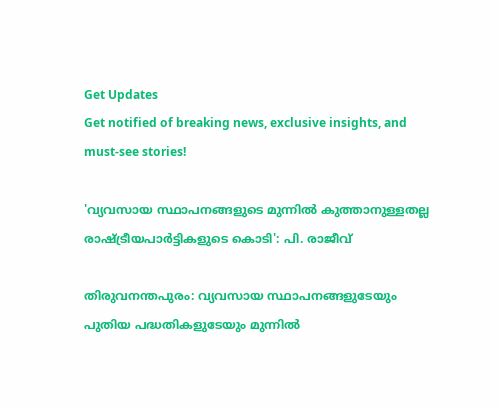Get Updates
Get notified of breaking news, exclusive insights, and must-see stories!

'വ്യവസായ സ്ഥാപനങ്ങളുടെ മുന്നില്‍ കുത്താനുള്ളതല്ല രാഷ്ട്രീയപാര്‍ട്ടികളുടെ കൊടി': പി. രാജീവ്‌

തിരുവനന്തപുരം: വ്യവസായ സ്ഥാപനങ്ങളുടേയും പുതിയ പദ്ധതികളുടേയും മുന്നിൽ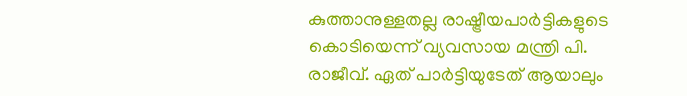കുത്താനുള്ളതല്ല രാഷ്ട്രീയപാർട്ടികളുടെ കൊടിയെന്ന് വ്യവസായ മന്ത്രി പി. രാജീവ്. ഏത് പാർട്ടിയുടേത് ആയാലും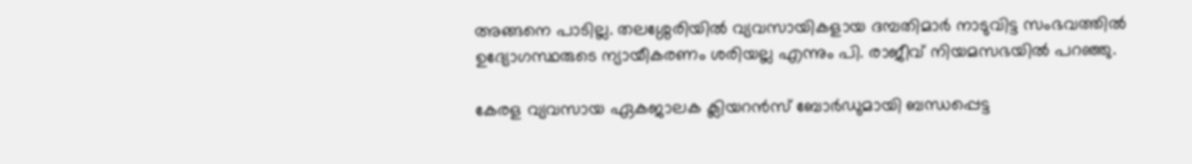അങ്ങനെ പാടില്ല. തലശ്ശേരിയിൽ വ്യവസായികളായ ദമ്പതിമാർ നാടുവിട്ട സംഭവത്തിൽ ഉദ്യോഗസ്ഥരുടെ ന്യായീകരണം ശരിയല്ല എന്നും പി. രാജീവ് നിയമസഭയിൽ പറഞ്ഞു.

കേരള വ്യവസായ ഏകജാലക ക്ലിയറൻസ് ബോർഡുമായി ബന്ധപ്പെട്ട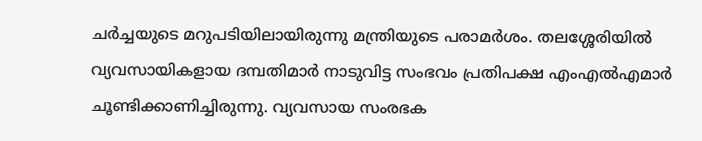ചർച്ചയുടെ മറുപടിയിലായിരുന്നു മന്ത്രിയുടെ പരാമർശം. തലശ്ശേരിയിൽ വ്യവസായികളായ ദമ്പതിമാർ നാടുവിട്ട സംഭവം പ്രതിപക്ഷ എംഎൽഎമാർ ചൂണ്ടിക്കാണിച്ചിരുന്നു. വ്യവസായ സംരഭക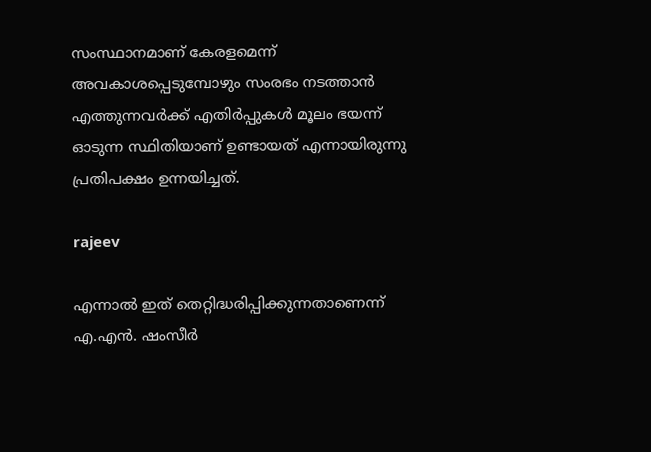സംസ്ഥാനമാണ് കേരളമെന്ന് അവകാശപ്പെടുമ്പോഴും സംരഭം നടത്താൻ എത്തുന്നവർക്ക് എതിർപ്പുകൾ മൂലം ഭയന്ന് ഓടുന്ന സ്ഥിതിയാണ് ഉണ്ടായത് എന്നായിരുന്നു പ്രതിപക്ഷം ഉന്നയിച്ചത്.

rajeev

എന്നാൽ ഇത് തെറ്റിദ്ധരിപ്പിക്കുന്നതാണെന്ന് എ.എൻ. ഷംസീർ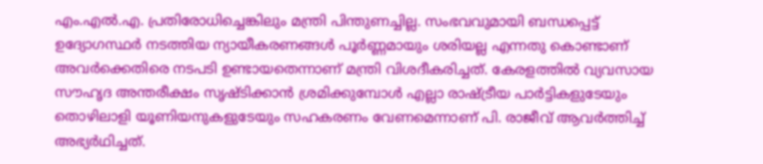എം.എൽ.എ. പ്രതിരോധിച്ചെങ്കിലും മന്ത്രി പിന്തുണച്ചില്ല. സംഭവവുമായി ബന്ധപ്പെട്ട് ഉദ്യോഗസ്ഥർ നടത്തിയ ന്യായീകരണങ്ങൾ പൂർണ്ണമായും ശരിയല്ല എന്നതു കൊണ്ടാണ് അവർക്കെതിരെ നടപടി ഉണ്ടായതെന്നാണ് മന്ത്രി വിശദീകരിച്ചത്. കേരളത്തിൽ വ്യവസായ സൗഹൃദ അന്തരീക്ഷം സൃഷ്ടിക്കാൻ ശ്രമിക്കുമ്പോൾ എല്ലാ രാഷ്ട്രീയ പാർട്ടികളുടേയും തൊഴിലാളി യൂണിയനുകളുടേയും സഹകരണം വേണമെന്നാണ് പി. രാജീവ് ആവർത്തിച്ച് അഭ്യർഥിച്ചത്.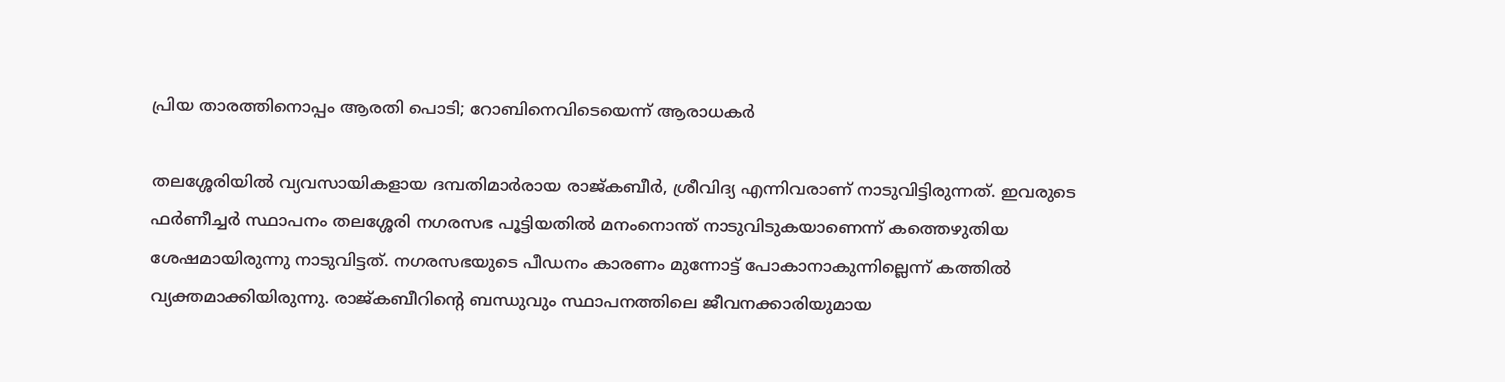പ്രിയ താരത്തിനൊപ്പം ആരതി പൊടി; റോബിനെവിടെയെന്ന് ആരാധകർ

തലശ്ശേരിയിൽ വ്യവസായികളായ ദമ്പതിമാർരായ രാജ്കബീർ, ശ്രീവിദ്യ എന്നിവരാണ് നാടുവിട്ടിരുന്നത്. ഇവരുടെ ഫർണീച്ചർ സ്ഥാപനം തലശ്ശേരി നഗരസഭ പൂട്ടിയതിൽ മനംനൊന്ത് നാടുവിടുകയാണെന്ന് കത്തെഴുതിയ ശേഷമായിരുന്നു നാടുവിട്ടത്. നഗരസഭയുടെ പീഡനം കാരണം മുന്നോട്ട് പോകാനാകുന്നില്ലെന്ന് കത്തിൽ വ്യക്തമാക്കിയിരുന്നു. രാജ്കബീറിന്റെ ബന്ധുവും സ്ഥാപനത്തിലെ ജീവനക്കാരിയുമായ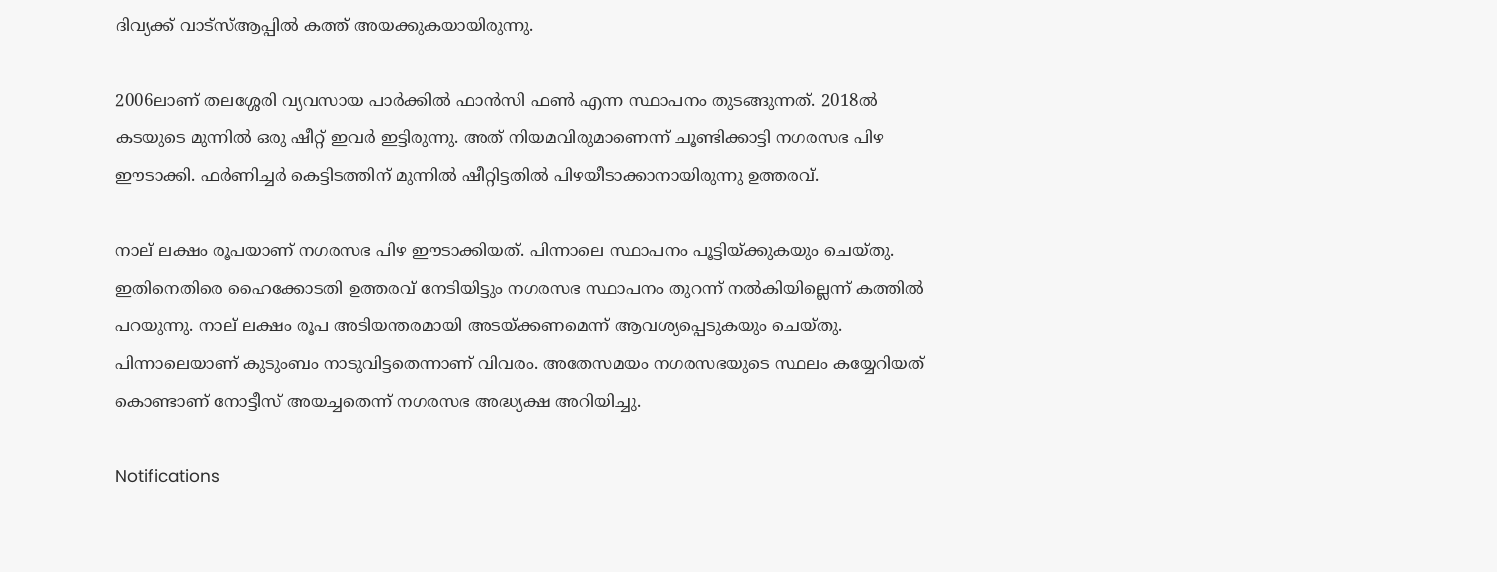ദിവ്യക്ക് വാട്സ്ആപ്പിൽ കത്ത് അയക്കുകയായിരുന്നു.

2006ലാണ് തലശ്ശേരി വ്യവസായ പാർക്കിൽ ഫാൻസി ഫൺ എന്ന സ്ഥാപനം തുടങ്ങുന്നത്. 2018ൽ കടയുടെ മുന്നിൽ ഒരു ഷീറ്റ് ഇവർ ഇട്ടിരുന്നു. അത് നിയമവിരുമാണെന്ന് ചൂണ്ടിക്കാട്ടി നഗരസഭ പിഴ ഈടാക്കി. ഫർണിച്ചർ കെട്ടിടത്തിന് മുന്നിൽ ഷീറ്റിട്ടതിൽ പിഴയീടാക്കാനായിരുന്നു ഉത്തരവ്.

നാല് ലക്ഷം രൂപയാണ് നഗരസഭ പിഴ ഈടാക്കിയത്. പിന്നാലെ സ്ഥാപനം പൂട്ടിയ്ക്കുകയും ചെയ്തു. ഇതിനെതിരെ ഹൈക്കോടതി ഉത്തരവ് നേടിയിട്ടും നഗരസഭ സ്ഥാപനം തുറന്ന് നൽകിയില്ലെന്ന് കത്തിൽ പറയുന്നു. നാല് ലക്ഷം രൂപ അടിയന്തരമായി അടയ്ക്കണമെന്ന് ആവശ്യപ്പെടുകയും ചെയ്തു. പിന്നാലെയാണ് കുടുംബം നാടുവിട്ടതെന്നാണ് വിവരം. അതേസമയം നഗരസഭയുടെ സ്ഥലം കയ്യേറിയത് കൊണ്ടാണ് നോട്ടീസ് അയച്ചതെന്ന് നഗരസഭ അദ്ധ്യക്ഷ അറിയിച്ചു.

Notifications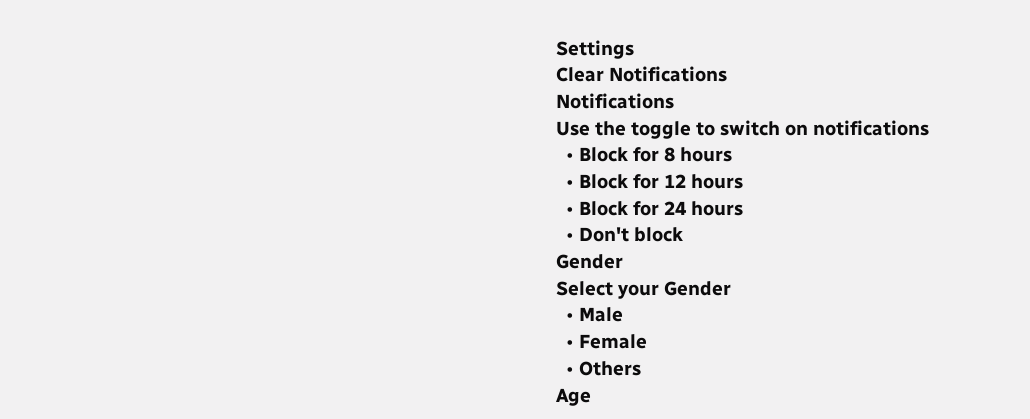Settings
Clear Notifications
Notifications
Use the toggle to switch on notifications
  • Block for 8 hours
  • Block for 12 hours
  • Block for 24 hours
  • Don't block
Gender
Select your Gender
  • Male
  • Female
  • Others
Age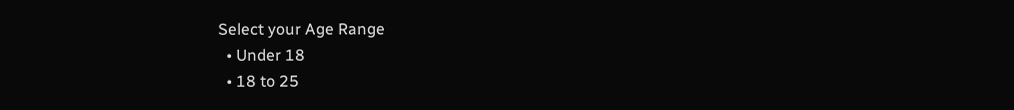Select your Age Range
  • Under 18
  • 18 to 25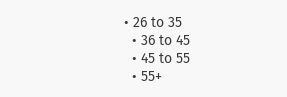• 26 to 35
  • 36 to 45
  • 45 to 55
  • 55+